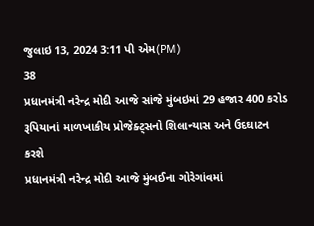જુલાઇ 13, 2024 3:11 પી એમ(PM)
38
પ્રધાનમંત્રી નરેન્દ્ર મોદી આજે સાંજે મુંબઇમાં 29 હજાર 400 કરોડ રૂપિયાનાં માળખાકીય પ્રોજેક્ટ્સનો શિલાન્યાસ અને ઉદઘાટન કરશે
પ્રધાનમંત્રી નરેન્દ્ર મોદી આજે મુંબઈના ગોરેગાંવમાં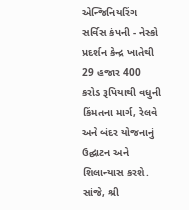એન્જિનિયરિંગ સર્વિસ કંપની - નેસ્કો પ્રદર્શન કેન્દ્ર ખાતેથી 29 હજાર 400 કરોડ રૂપિયાથી વધુની કિંમતના માર્ગ, રેલવે અને બંદર યોજનાનું ઉદ્ઘાટન અને શિલાન્યાસ કરશે. સાંજે, શ્રી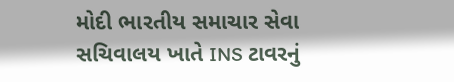મોદી ભારતીય સમાચાર સેવા સચિવાલય ખાતે INS ટાવરનું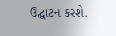ઉદ્ઘાટન કરશે.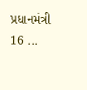પ્રધાનમંત્રી 16 ...